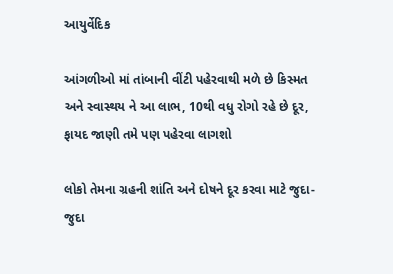આયુર્વેદિક

આંગળીઓ માં તાંબાની વીંટી પહેરવાથી મળે છે કિસ્મત અને સ્વાસ્થય ને આ લાભ, 10થી વધુ રોગો રહે છે દૂર, ફાયદ જાણી તમે પણ પહેરવા લાગશો

લોકો તેમના ગ્રહની શાંતિ અને દોષને દૂર કરવા માટે જુદા-જુદા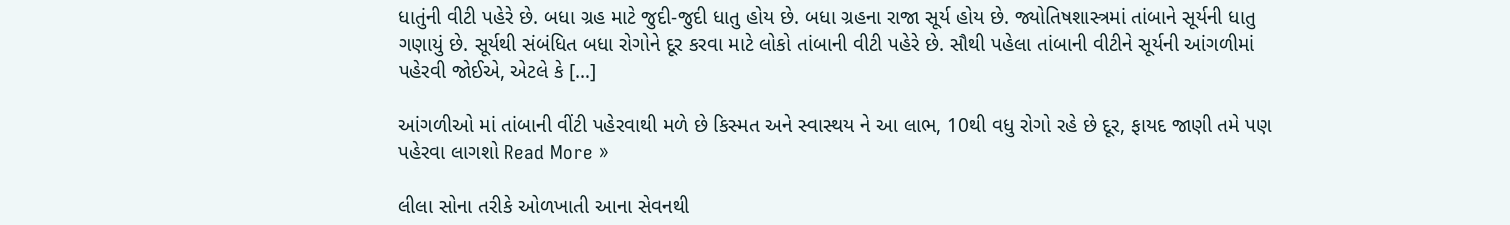ધાતુંની વીટી પહેરે છે. બધા ગ્રહ માટે જુદી-જુદી ધાતુ હોય છે. બધા ગ્રહના રાજા સૂર્ય હોય છે. જ્યોતિષશાસ્ત્રમાં તાંબાને સૂર્યની ધાતુ ગણાયું છે. સૂર્યથી સંબંધિત બધા રોગોને દૂર કરવા માટે લોકો તાંબાની વીટી પહેરે છે. સૌથી પહેલા તાંબાની વીટીને સૂર્યની આંગળીમાં પહેરવી જોઈએ, એટલે કે […]

આંગળીઓ માં તાંબાની વીંટી પહેરવાથી મળે છે કિસ્મત અને સ્વાસ્થય ને આ લાભ, 10થી વધુ રોગો રહે છે દૂર, ફાયદ જાણી તમે પણ પહેરવા લાગશો Read More »

લીલા સોના તરીકે ઓળખાતી આના સેવનથી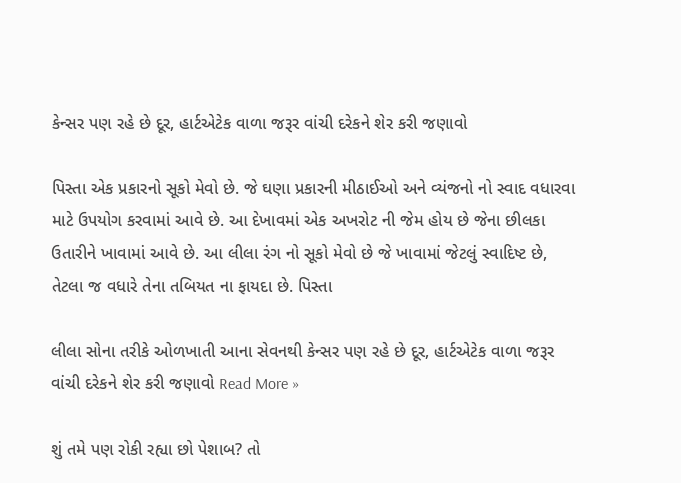કેન્સર પણ રહે છે દૂર, હાર્ટએટેક વાળા જરૂર વાંચી દરેકને શેર કરી જણાવો

પિસ્તા એક પ્રકારનો સૂકો મેવો છે. જે ઘણા પ્રકારની મીઠાઈઓ અને વ્યંજનો નો સ્વાદ વધારવા માટે ઉપયોગ કરવામાં આવે છે. આ દેખાવમાં એક અખરોટ ની જેમ હોય છે જેના છીલકા ઉતારીને ખાવામાં આવે છે. આ લીલા રંગ નો સૂકો મેવો છે જે ખાવામાં જેટલું સ્વાદિષ્ટ છે, તેટલા જ વધારે તેના તબિયત ના ફાયદા છે. પિસ્તા

લીલા સોના તરીકે ઓળખાતી આના સેવનથી કેન્સર પણ રહે છે દૂર, હાર્ટએટેક વાળા જરૂર વાંચી દરેકને શેર કરી જણાવો Read More »

શું તમે પણ રોકી રહ્યા છો પેશાબ? તો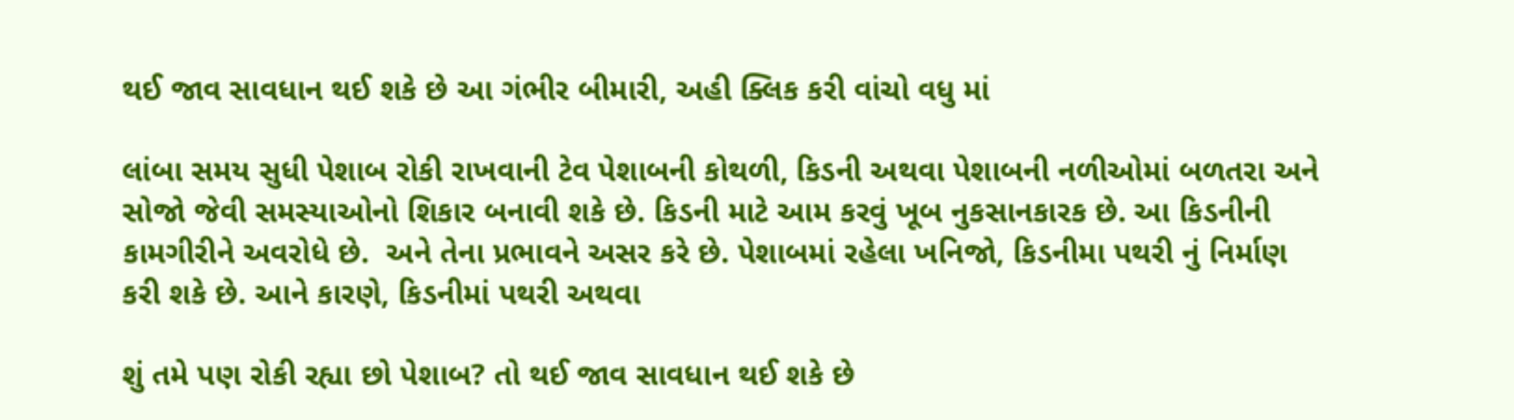થઈ જાવ સાવધાન થઈ શકે છે આ ગંભીર બીમારી, અહી ક્લિક કરી વાંચો વધુ માં

લાંબા સમય સુધી પેશાબ રોકી રાખવાની ટેવ પેશાબની કોથળી, કિડની અથવા પેશાબની નળીઓમાં બળતરા અને સોજો જેવી સમસ્યાઓનો શિકાર બનાવી શકે છે. કિડની માટે આમ કરવું ખૂબ નુકસાનકારક છે. આ કિડનીની કામગીરીને અવરોધે છે.  અને તેના પ્રભાવને અસર કરે છે. પેશાબમાં રહેલા ખનિજો, કિડનીમા પથરી નું નિર્માણ કરી શકે છે. આને કારણે, કિડનીમાં પથરી અથવા

શું તમે પણ રોકી રહ્યા છો પેશાબ? તો થઈ જાવ સાવધાન થઈ શકે છે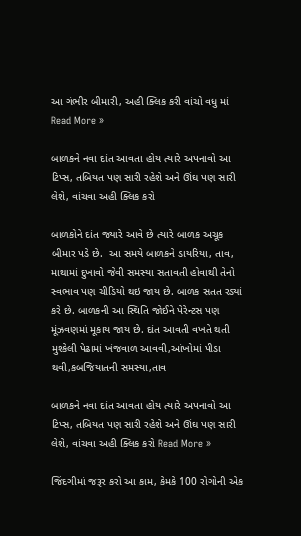આ ગંભીર બીમારી, અહી ક્લિક કરી વાંચો વધુ માં Read More »

બાળકને નવા દાંત આવતા હોય ત્યારે અપનાવો આ ટિપ્સ, તબિયત પણ સારી રહેશે અને ઊંઘ પણ સારી લેશે, વાંચવા અહી ક્લિક કરો

બાળકોને દાંત જ્યારે આવે છે ત્યારે બાળક અચૂક બીમાર પડે છે.  આ સમયે બાળકને ડાયરિયા, તાવ, માથામાં દુખાવો જેવી સમસ્યા સતાવતી હોવાથી તેનો સ્વભાવ પણ ચીડિયો થઇ જાય છે. બાળક સતત રડ્યાં કરે છે. બાળકની આ સ્થિતિ જોઈને પેરેન્ટસ પણ મૂંઝવણમાં મૂકાય જાય છે. દાંત આવતી વખતે થતી મુશ્કેલી પેઢામાં ખંજવાળ આવવી,આંખોમાં પીડા થવી,કબજિયાતની સમસ્યા,તાવ

બાળકને નવા દાંત આવતા હોય ત્યારે અપનાવો આ ટિપ્સ, તબિયત પણ સારી રહેશે અને ઊંઘ પણ સારી લેશે, વાંચવા અહી ક્લિક કરો Read More »

જિંદગીમાં જરૂર કરો આ કામ, કેમકે 100 રોગોની એક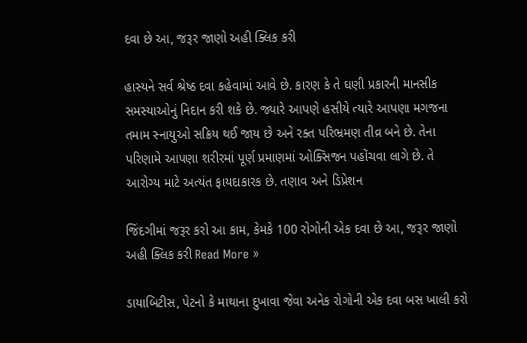દવા છે આ, જરૂર જાણો અહી ક્લિક કરી

હાસ્યને સર્વ શ્રેષ્ઠ દવા કહેવામાં આવે છે. કારણ કે તે ઘણી પ્રકારની માનસીક સમસ્યાઓનું નિદાન કરી શકે છે. જ્યારે આપણે હસીયે ત્યારે આપણા મગજના તમામ સ્નાયુઓ સક્રિય થઈ જાય છે અને રક્ત પરિભ્રમણ તીવ્ર બને છે. તેના પરિણામે આપણા શરીરમાં પૂર્ણ પ્રમાણમાં ઓક્સિજન પહોંચવા લાગે છે. તે આરોગ્ય માટે અત્યંત ફાયદાકારક છે. તણાવ અને ડિપ્રેશન

જિંદગીમાં જરૂર કરો આ કામ, કેમકે 100 રોગોની એક દવા છે આ, જરૂર જાણો અહી ક્લિક કરી Read More »

ડાયાબિટીસ, પેટનો કે માથાના દુખાવા જેવા અનેક રોગોની એક દવા બસ ખાલી કરો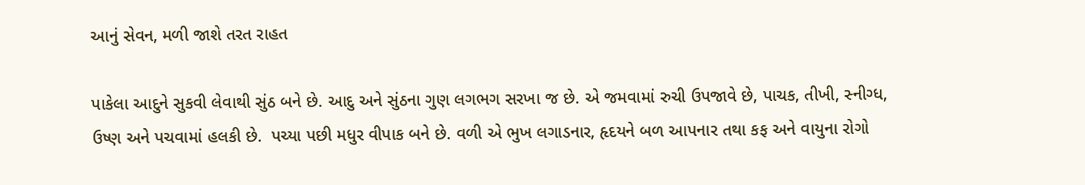આનું સેવન, મળી જાશે તરત રાહત

પાકેલા આદુને સુકવી લેવાથી સુંઠ બને છે. આદુ અને સુંઠના ગુણ લગભગ સરખા જ છે. એ જમવામાં રુચી ઉપજાવે છે, પાચક, તીખી, સ્નીગ્ધ, ઉષ્ણ અને પચવામાં હલકી છે.  પચ્યા પછી મધુર વીપાક બને છે. વળી એ ભુખ લગાડનાર, હૃદયને બળ આપનાર તથા કફ અને વાયુના રોગો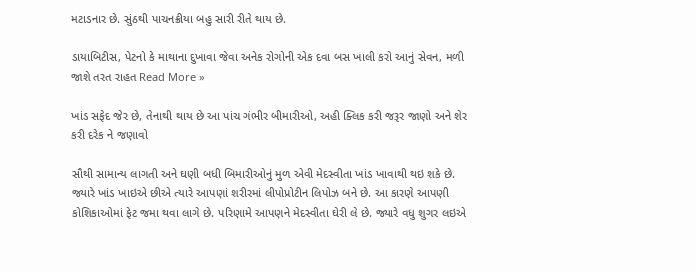મટાડનાર છે. સુંઠથી પાચનક્રીયા બહુ સારી રીતે થાય છે.

ડાયાબિટીસ, પેટનો કે માથાના દુખાવા જેવા અનેક રોગોની એક દવા બસ ખાલી કરો આનું સેવન, મળી જાશે તરત રાહત Read More »

ખાંડ સફેદ જેર છે, તેનાથી થાય છે આ પાંચ ગંભીર બીમારીઓ, અહી ક્લિક કરી જરૂર જાણો અને શેર કરી દરેક ને જણાવો

સૌથી સામાન્ય લાગતી અને ઘણી બધી બિમારીઓનું મુળ એવી મેદસ્વીતા ખાંડ ખાવાથી થઇ શકે છે. જ્યારે ખાંડ ખાઇએ છીએ ત્યારે આપણાં શરીરમાં લીપોપ્રોટીન લિપોઝ બને છે. આ કારણે આપણી કોશિકાઓમાં ફેટ જમા થવા લાગે છે. પરિણામે આપણને મેદસ્વીતા ઘેરી લે છે. જ્યારે વધુ શુગર લઇએ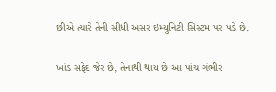છીએ ત્યારે તેની સીધી અસર ઇમ્યુનિટી સિસ્ટમ પર પડે છે.

ખાંડ સફેદ જેર છે, તેનાથી થાય છે આ પાંચ ગંભીર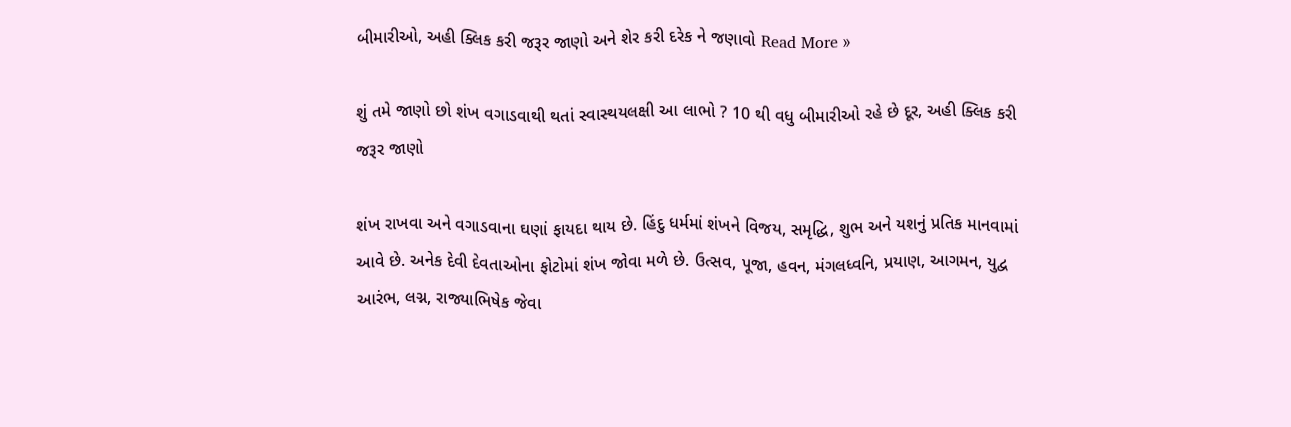બીમારીઓ, અહી ક્લિક કરી જરૂર જાણો અને શેર કરી દરેક ને જણાવો Read More »

શું તમે જાણો છો શંખ વગાડવાથી થતાં સ્વાસ્થયલક્ષી આ લાભો ? 10 થી વધુ બીમારીઓ રહે છે દૂર, અહી ક્લિક કરી જરૂર જાણો

શંખ રાખવા અને વગાડવાના ઘણાં ફાયદા થાય છે. હિંદુ ધર્મમાં શંખને વિજય, સમૃદ્ધિ, શુભ અને યશનું પ્રતિક માનવામાં આવે છે. અનેક દેવી દેવતાઓના ફોટોમાં શંખ જોવા મળે છે. ઉત્સવ, પૂજા, હવન, મંગલધ્વનિ, પ્રયાણ, આગમન, યુદ્વ આરંભ, લગ્ન, રાજ્યાભિષેક જેવા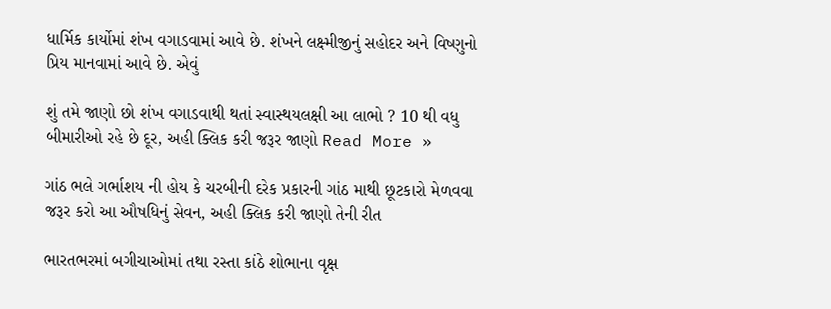ધાર્મિક કાર્યોમાં શંખ વગાડવામાં આવે છે. શંખને લક્ષ્મીજીનું સહોદર અને વિષ્ણુનો પ્રિય માનવામાં આવે છે. એવું

શું તમે જાણો છો શંખ વગાડવાથી થતાં સ્વાસ્થયલક્ષી આ લાભો ? 10 થી વધુ બીમારીઓ રહે છે દૂર, અહી ક્લિક કરી જરૂર જાણો Read More »

ગાંઠ ભલે ગર્ભાશય ની હોય કે ચરબીની દરેક પ્રકારની ગાંઠ માથી છૂટકારો મેળવવા જરૂર કરો આ ઔષધિનું સેવન, અહી ક્લિક કરી જાણો તેની રીત

ભારતભરમાં બગીચાઓમાં તથા રસ્તા કાંઠે શોભાના વૃક્ષ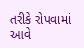તરીકે રોપવામાં આવે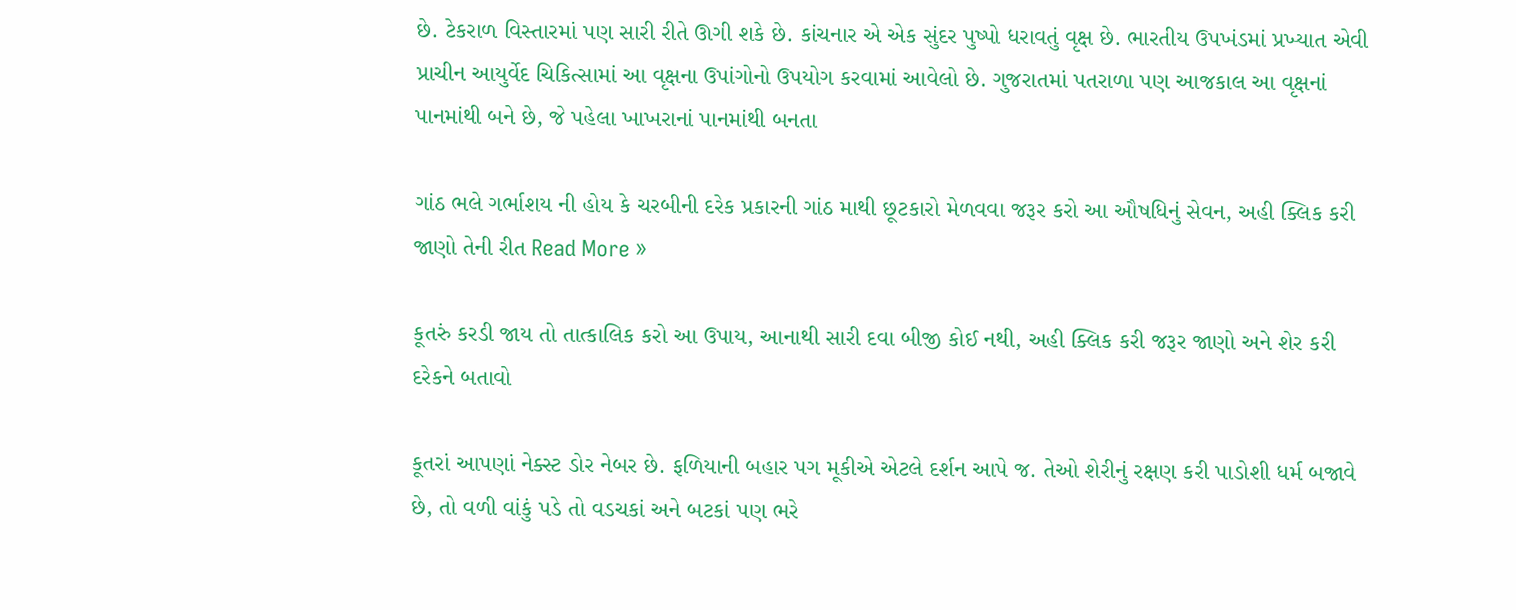છે. ટેકરાળ વિસ્તારમાં પણ સારી રીતે ઊગી શકે છે. કાંચનાર એ એક સુંદર પુષ્પો ધરાવતું વૃક્ષ છે. ભારતીય ઉપખંડમાં પ્રખ્યાત એવી પ્રાચીન આયુર્વેદ ચિકિત્સામાં આ વૃક્ષના ઉપાંગોનો ઉપયોગ કરવામાં આવેલો છે. ગુજરાતમાં પતરાળા પણ આજકાલ આ વૃક્ષનાં પાનમાંથી બને છે, જે પહેલા ખાખરાનાં પાનમાંથી બનતા

ગાંઠ ભલે ગર્ભાશય ની હોય કે ચરબીની દરેક પ્રકારની ગાંઠ માથી છૂટકારો મેળવવા જરૂર કરો આ ઔષધિનું સેવન, અહી ક્લિક કરી જાણો તેની રીત Read More »

કૂતરું કરડી જાય તો તાત્કાલિક કરો આ ઉપાય, આનાથી સારી દવા બીજી કોઈ નથી, અહી ક્લિક કરી જરૂર જાણો અને શેર કરી દરેકને બતાવો

કૂતરાં આપણાં નેક્સ્ટ ડોર નેબર છે. ફળિયાની બહાર પગ મૂકીએ એટલે દર્શન આપે જ. તેઓ શેરીનું રક્ષણ કરી પાડોશી ધર્મ બજાવે છે, તો વળી વાંકું પડે તો વડચકાં અને બટકાં પણ ભરે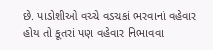છે. પાડોશીઓ વચ્ચે વડચકાં ભરવાનાં વહેવાર હોય તો કૂતરાં પણ વહેવાર નિભાવવા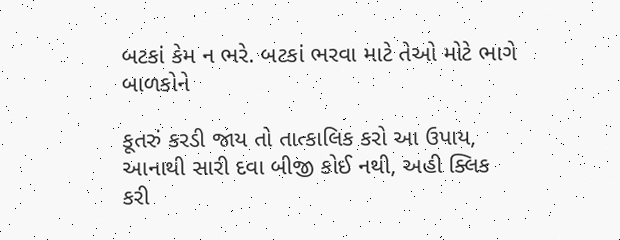બટકાં કેમ ન ભરે. બટકાં ભરવા માટે તેઓ મોટે ભાગે બાળકોને

કૂતરું કરડી જાય તો તાત્કાલિક કરો આ ઉપાય, આનાથી સારી દવા બીજી કોઈ નથી, અહી ક્લિક કરી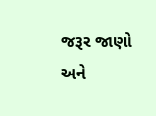જરૂર જાણો અને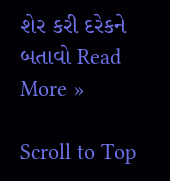શેર કરી દરેકને બતાવો Read More »

Scroll to Top